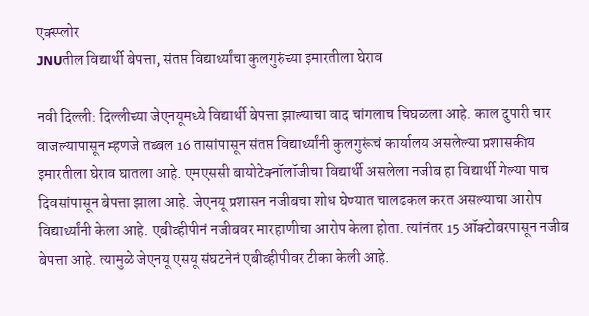एक्स्प्लोर
JNUतील विद्यार्थी बेपत्ता, संतप्त विद्यार्थ्यांचा कुलगुरुंच्या इमारतीला घेराव

नवी दिल्ली: दिल्लीच्या जेएनयूमध्ये विद्यार्थी बेपत्ता झाल्याचा वाद चांगलाच चिघळला आहे. काल दुपारी चार वाजल्यापासून म्हणजे तब्बल 16 तासांपासून संतप्त विद्यार्थ्यांनी कुलगुरूंचं कार्यालय असलेल्या प्रशासकीय इमारतीला घेराव घातला आहे. एमएससी बायोटेक्नॉलॉजीचा विद्यार्थी असलेला नजीब हा विद्यार्थी गेल्या पाच दिवसांपासून बेपत्ता झाला आहे. जेएनयू प्रशासन नजीबचा शोध घेण्यात चालढकल करत असल्याचा आरोप विद्यार्थ्यांनी केला आहे. एबीव्हीपीनं नजीबवर मारहाणीचा आरोप केला होता. त्यांनंतर 15 ऑक्टोबरपासून नजीब बेपत्ता आहे. त्यामुळे जेएनयू एसयू संघटनेनं एबीव्हीपीवर टीका केली आहे.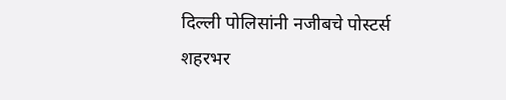दिल्ली पोलिसांनी नजीबचे पोस्टर्स शहरभर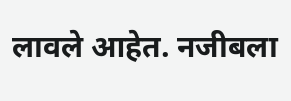लावले आहेत. नजीबला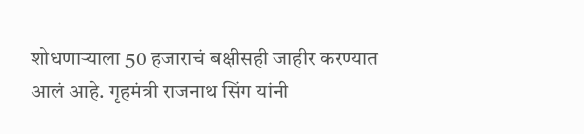शोधणाऱ्याला 50 हजाराचं बक्षीसही जाहीर करण्यात आलं आहे. गृहमंत्री राजनाथ सिंग यांनी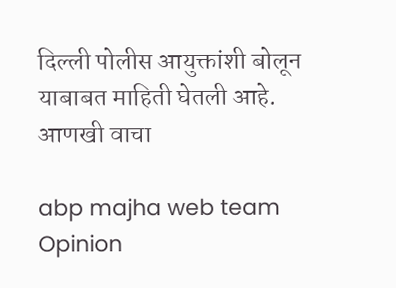दिल्ली पोलीस आयुक्तांशी बोलून याबाबत माहिती घेतली आहे.
आणखी वाचा

abp majha web team
Opinion